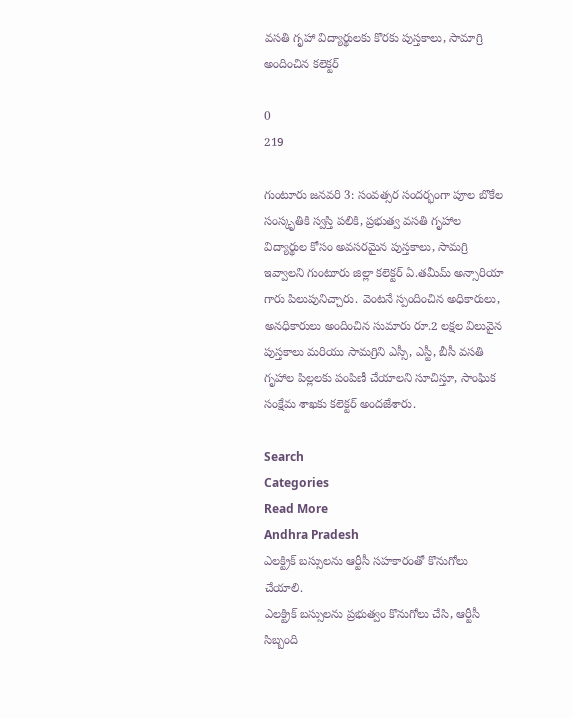వసతి గృహా విద్యార్థులకు కొరకు పుస్తకాలు, సామాగ్రి అందించిన కలెక్టర్

0
219

గుంటూరు జనవరి 3: సంవత్సర సందర్భంగా పూల బొకేల సంస్కృతికి స్వస్తి పలికి, ప్రభుత్వ వసతి గృహాల విద్యార్థుల కోసం అవసరమైన పుస్తకాలు, సామగ్రి ఇవ్వాలని గుంటూరు జిల్లా కలెక్టర్ ఏ.తమీమ్ అన్సారియా గారు పిలుపునిచ్చారు. వెంటనే స్పందించిన అధికారులు, అనధికారులు అందించిన సుమారు రూ.2 లక్షల విలువైన పుస్తకాలు మరియు సామగ్రిని ఎస్సీ, ఎస్టీ, బీసీ వసతి గృహాల పిల్లలకు పంపిణీ చేయాలని సూచిస్తూ, సాంఘిక సంక్షేమ శాఖకు కలెక్టర్ అందజేశారు.

Search
Categories
Read More
Andhra Pradesh
ఎలక్ట్రిక్ బస్సులను ఆర్టీసీ సహకారంతో కొనుగోలు చేయాలి.
ఎలక్ట్రిక్ బస్సులను ప్రభుత్వం కొనుగోలు చేసి, ఆర్టీసీ సిబ్బంది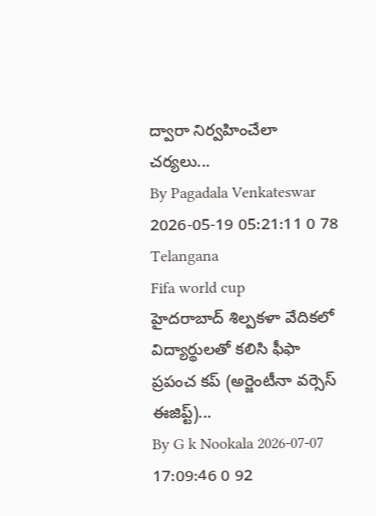ద్వారా నిర్వహించేలా చర్యలు...
By Pagadala Venkateswar 2026-05-19 05:21:11 0 78
Telangana
Fifa world cup
హైదరాబాద్‌ శిల్పకళా వేదికలో విద్యార్థులతో కలిసి ఫీఫా ప్రపంచ కప్ (అర్జెంటీనా వర్సెస్ ఈజిప్ట్)...
By G k Nookala 2026-07-07 17:09:46 0 92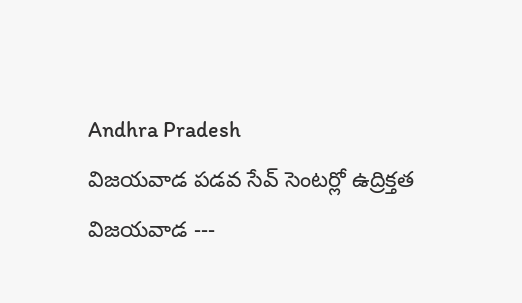Andhra Pradesh
విజయవాడ పడవ సేవ్ సెంటర్లో ఉద్రిక్తత
విజయవాడ ---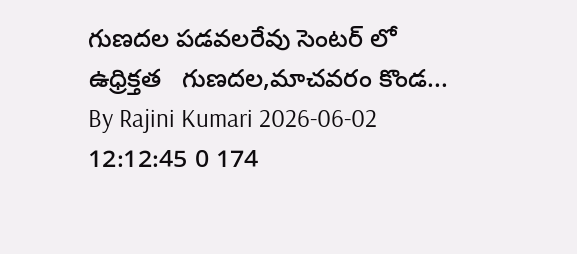గుణదల పడవలరేవు సెంటర్ లో ఉధ్రిక్తత   గుణదల,మాచవరం కొండ...
By Rajini Kumari 2026-06-02 12:12:45 0 174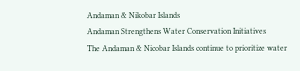Andaman & Nikobar Islands
Andaman Strengthens Water Conservation Initiatives
The Andaman & Nicobar Islands continue to prioritize water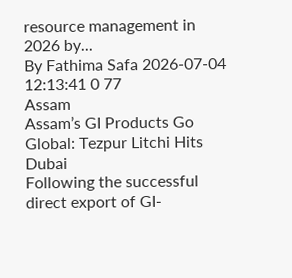resource management in 2026 by...
By Fathima Safa 2026-07-04 12:13:41 0 77
Assam
Assam’s GI Products Go Global: Tezpur Litchi Hits Dubai
Following the successful direct export of GI-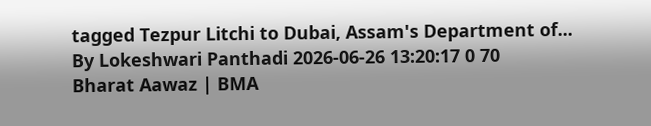tagged Tezpur Litchi to Dubai, Assam's Department of...
By Lokeshwari Panthadi 2026-06-26 13:20:17 0 70
Bharat Aawaz | BMA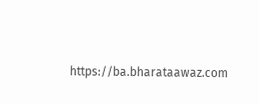https://ba.bharataawaz.com